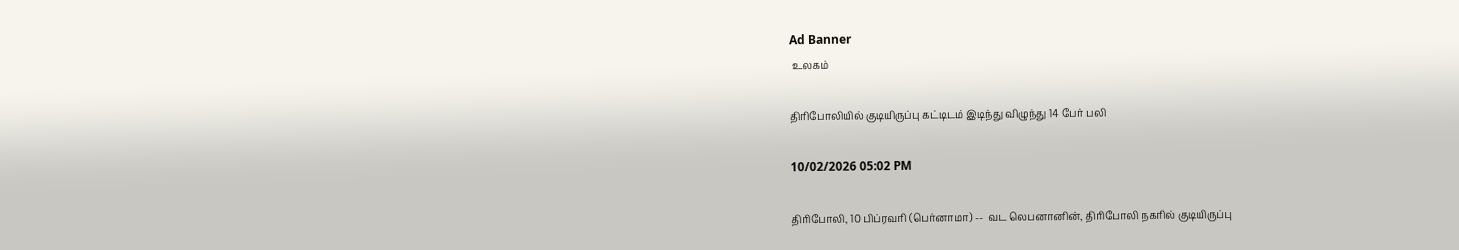Ad Banner
 உலகம்

திரிபோலியில் குடியிருப்பு கட்டிடம் இடிந்து விழுந்து 14 பேர் பலி

10/02/2026 05:02 PM

திரிபோலி, 10 பிப்ரவரி (பெர்னாமா) --  வட லெபனானின், திரிபோலி நகரில் குடியிருப்பு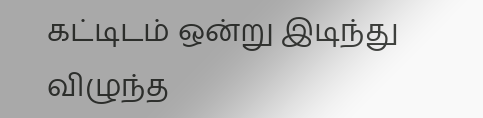கட்டிடம் ஒன்று இடிந்து விழுந்த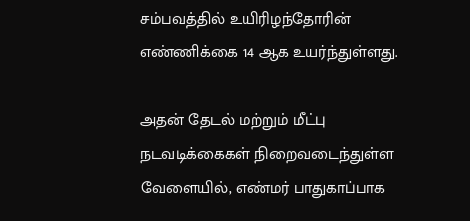சம்பவத்தில் உயிரிழந்தோரின் எண்ணிக்கை 14 ஆக உயர்ந்துள்ளது.

அதன் தேடல் மற்றும் மீட்பு நடவடிக்கைகள் நிறைவடைந்துள்ள வேளையில், எண்மர் பாதுகாப்பாக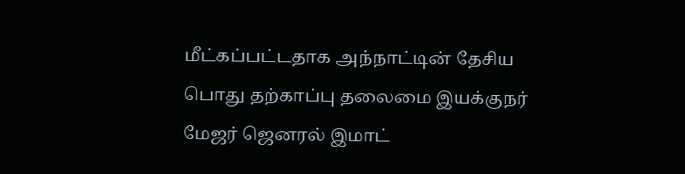மீட்கப்பட்டதாக அந்நாட்டின் தேசிய பொது தற்காப்பு தலைமை இயக்குநர் மேஜர் ஜெனரல் இமாட்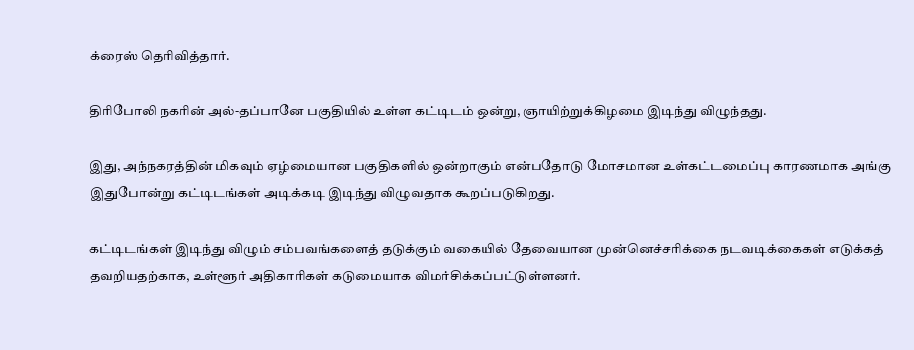க்ரைஸ் தெரிவித்தார்.

திரிபோலி நகரின் அல்-தப்பானே பகுதியில் உள்ள கட்டிடம் ஒன்று, ஞாயிற்றுக்கிழமை இடிந்து விழுந்தது.

இது, அந்நகரத்தின் மிகவும் ஏழ்மையான பகுதிகளில் ஒன்றாகும் என்பதோடு மோசமான உள்கட்டமைப்பு காரணமாக அங்கு இதுபோன்று கட்டிடங்கள் அடிக்கடி இடிந்து விழுவதாக கூறப்படுகிறது.

கட்டிடங்கள் இடிந்து விழும் சம்பவங்களைத் தடுக்கும் வகையில் தேவையான முன்னெச்சரிக்கை நடவடிக்கைகள் எடுக்கத் தவறியதற்காக, உள்ளூர் அதிகாரிகள் கடுமையாக விமர்சிக்கப்பட்டுள்ளனர்.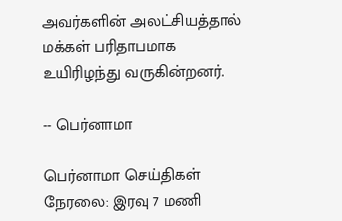அவர்களின் அலட்சியத்தால் மக்கள் பரிதாபமாக உயிரிழந்து வருகின்றனர்.

-- பெர்னாமா

பெர்னாமா செய்திகள் நேரலை: இரவு 7 மணி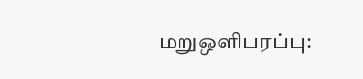மறுஒளிபரப்பு: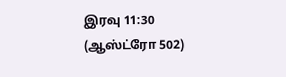இரவு 11:30
(ஆஸ்ட்ரோ 502)